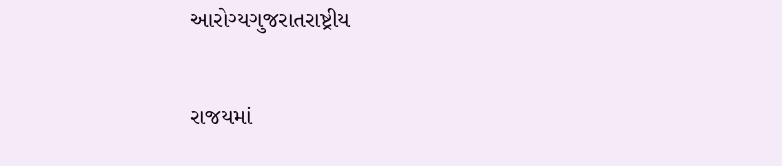આરોગ્યગુજરાતરાષ્ટ્રીય

રાજયમાં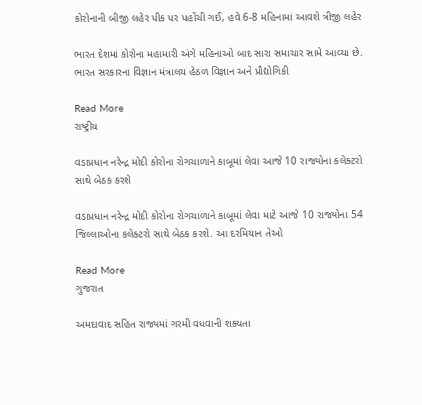કોરોનાની બીજી લહેર પીક પર પહોંચી ગઈ, હવે 6-8 મહિનામાં આવશે ત્રીજી લહેર

ભારત દેશમાં કોરોના મહામારી અંગે મહિનાઓ બાદ સારા સમાચાર સામે આવ્યા છે. ભારત સરકારના વિજ્ઞાન મંત્રાલય હેઠળ વિજ્ઞાન અને પ્રૌદ્યોગિકી

Read More
રાષ્ટ્રીય

વડાપ્રધાન નરેન્દ્ર મોદી કોરોના રોગચાળાને કાબૂમાં લેવા આજે 10 રાજ્યોના કલેક્ટરો સાથે બેઠક કરશે

વડાપ્રધાન નરેન્દ્ર મોદી કોરોના રોગચાળાને કાબૂમાં લેવા માટે આજે 10 રાજ્યોના 54 જિલ્લાઓના કલેક્ટરો સાથે બેઠક કરશે. આ દરમિયાન તેઓ

Read More
ગુજરાત

અમદાવાદ સહિત રાજ્યમાં ગરમી વધવાની શક્યતા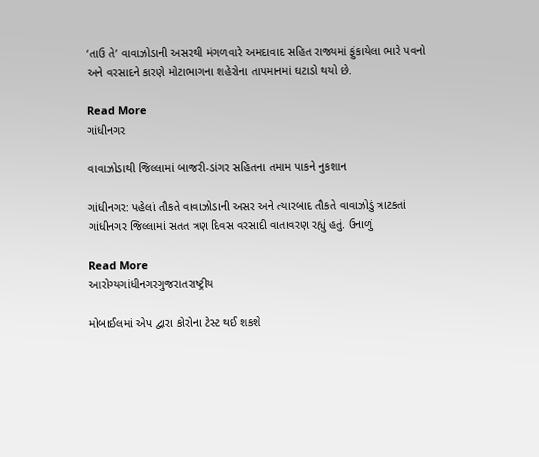‘તાઉ તે’ વાવાઝોડાની અસરથી મંગળવારે અમદાવાદ સહિત રાજ્યમાં ફુંકાયેલા ભારે પવનો અને વરસાદને કારણે મોટાભાગના શહેરોના તાપમાનમાં ઘટાડો થયો છે.

Read More
ગાંધીનગર

વાવાઝોડાથી જિલ્લામાં બાજરી-ડાંગર સહિતના તમામ પાકને નુકશાન

ગાંધીનગર: પહેલાં તૌકતે વાવાઝોડાની અસર અને ત્યારબાદ તૌકતે વાવાઝોડું ત્રાટકતાં ગાંધીનગર જિલ્લામાં સતત ત્રણ દિવસ વરસાદી વાતાવરણ રહ્યું હતું. ઉનાળું

Read More
આરોગ્યગાંધીનગરગુજરાતરાષ્ટ્રીય

મોબાઈલમાં એપ દ્વારા કોરોના ટેસ્ટ થઈ શકશે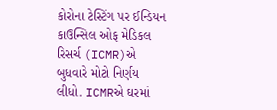કોરોના ટેસ્ટિંગ પર ઈન્ડિયન કાઉન્સિલ ઓફ મેડિકલ રિસર્ચ (ICMR)એ બુધવારે મોટો નિર્ણય લીધો. ICMRએ ઘરમાં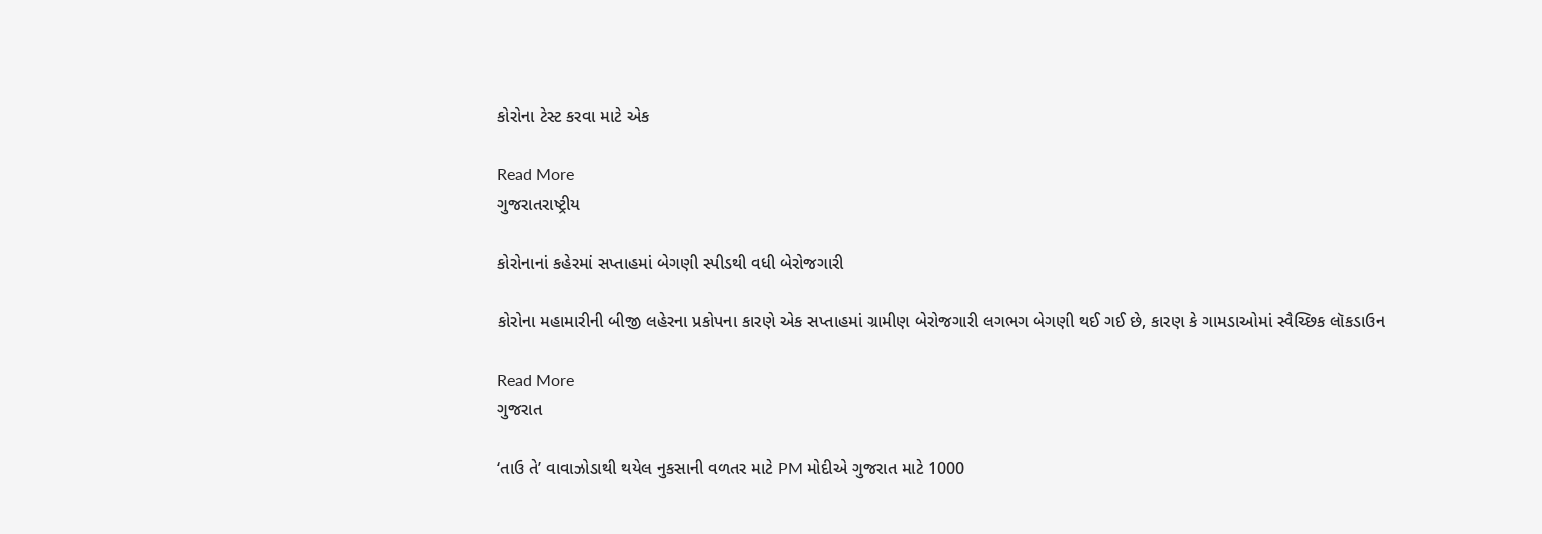કોરોના ટેસ્ટ કરવા માટે એક

Read More
ગુજરાતરાષ્ટ્રીય

કોરોનાનાં કહેરમાં સપ્તાહમાં બેગણી સ્પીડથી વધી બેરોજગારી

કોરોના મહામારીની બીજી લહેરના પ્રકોપના કારણે એક સપ્તાહમાં ગ્રામીણ બેરોજગારી લગભગ બેગણી થઈ ગઈ છે, કારણ કે ગામડાઓમાં સ્વૈચ્છિક લૉકડાઉન

Read More
ગુજરાત

‘તાઉ તે’ વાવાઝોડાથી થયેલ નુકસાની વળતર માટે PM મોદીએ ગુજરાત માટે 1000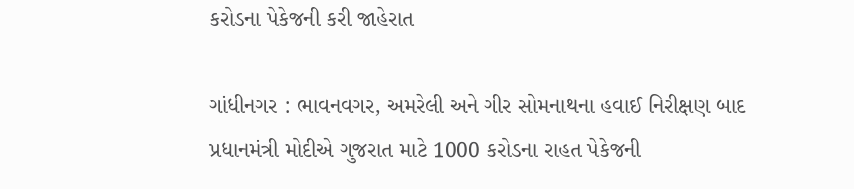કરોડના પેકેજની કરી જાહેરાત

ગાંધીનગર : ભાવનવગર, અમરેલી અને ગીર સોમનાથના હવાઈ નિરીક્ષણ બાદ પ્રધાનમંત્રી મોદીએ ગુજરાત માટે 1000 કરોડના રાહત પેકેજની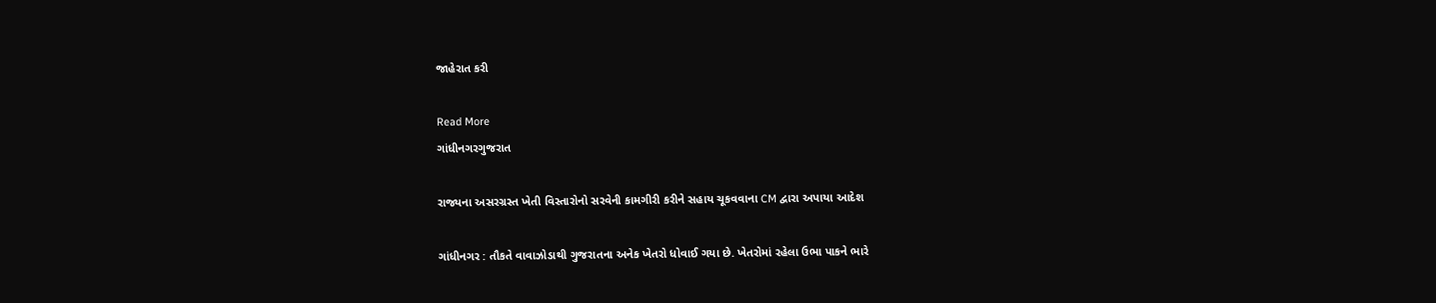જાહેરાત કરી

Read More
ગાંધીનગરગુજરાત

રાજ્યના અસરગ્રસ્ત ખેતી વિસ્તારોનો સરવેની કામગીરી કરીને સહાય ચૂકવવાના CM દ્વારા અપાયા આદેશ

ગાંધીનગર : તૌકતે વાવાઝોડાથી ગુજરાતના અનેક ખેતરો ધોવાઈ ગયા છે. ખેતરોમાં રહેલા ઉભા પાકને ભારે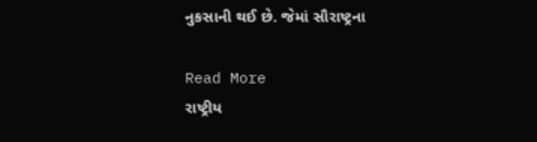નુકસાની થઈ છે. જેમાં સૌરાષ્ટ્રના

Read More
રાષ્ટ્રીય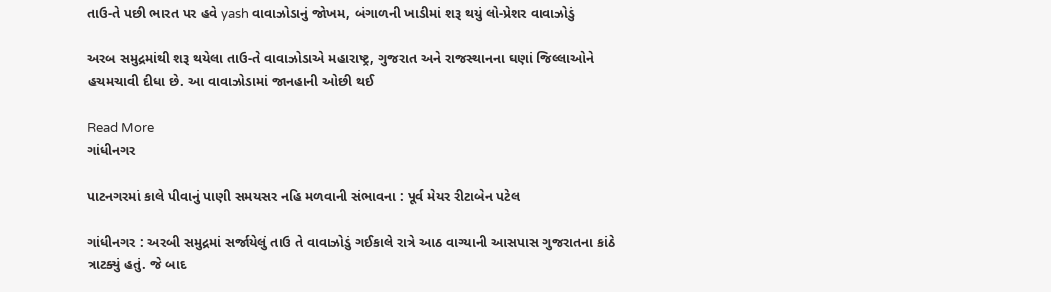તાઉ-તે પછી ભારત પર હવે yash વાવાઝોડાનું જોખમ, બંગાળની ખાડીમાં શરૂ થયું લો-પ્રેશર વાવાઝોડું

અરબ સમુદ્રમાંથી શરૂ થયેલા તાઉ-તે વાવાઝોડાએ મહારાષ્ટ્ર, ગુજરાત અને રાજસ્થાનના ઘણાં જિલ્લાઓને હચમચાવી દીધા છે. આ વાવાઝોડામાં જાનહાની ઓછી થઈ

Read More
ગાંધીનગર

પાટનગરમાં કાલે પીવાનું પાણી સમયસર નહિ મળવાની સંભાવના : પૂર્વ મેયર રીટાબેન પટેલ

ગાંધીનગર : અરબી સમુદ્રમાં સર્જાયેલું તાઉ તે વાવાઝોડું ગઈકાલે રાત્રે આઠ વાગ્યાની આસપાસ ગુજરાતના કાંઠે ત્રાટક્યું હતું. જે બાદ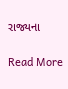રાજ્યના

Read More